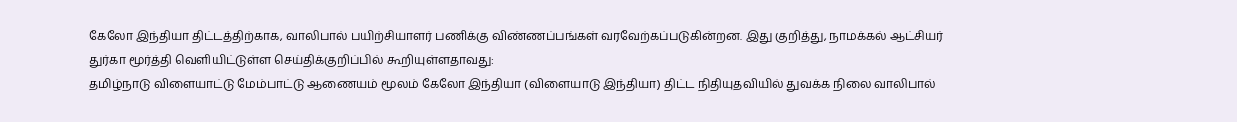கேலோ இந்தியா திட்டத்திற்காக, வாலிபால் பயிற்சியாளர் பணிக்கு விண்ணப்பங்கள் வரவேற்கப்படுகின்றன. இது குறித்து, நாமக்கல் ஆட்சியர் துர்கா மூர்த்தி வெளியிட்டுள்ள செய்திக்குறிப்பில் கூறியுள்ளதாவது:
தமிழ்நாடு விளையாட்டு மேம்பாட்டு ஆணையம் மூலம் கேலோ இந்தியா (விளையாடு இந்தியா) திட்ட நிதியுதவியில் துவக்க நிலை வாலிபால்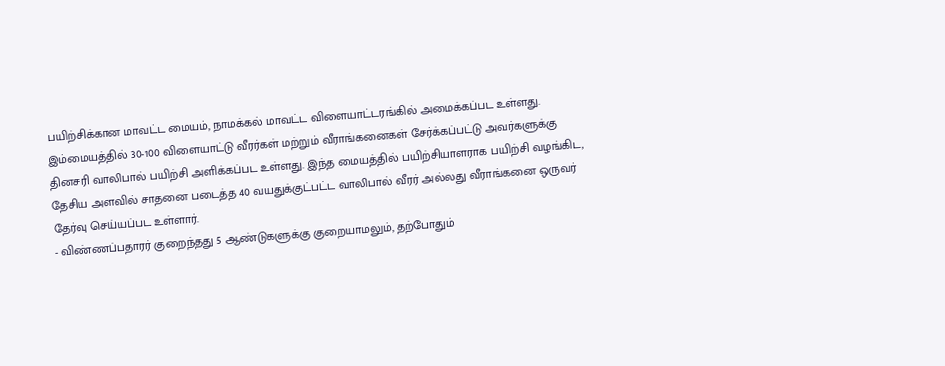பயிற்சிக்கான மாவட்ட மையம், நாமக்கல் மாவட்ட விளையாட்டரங்கில் அமைக்கப்பட உள்ளது.
இம்மையத்தில் 30-100 விளையாட்டு வீரர்கள் மற்றும் வீராங்கனைகள் சேர்க்கப்பட்டு அவர்களுக்கு தினசரி வாலிபால் பயிற்சி அளிக்கப்பட உள்ளது. இந்த மையத்தில் பயிற்சியாளராக பயிற்சி வழங்கிட, தேசிய அளவில் சாதனை படைத்த 40 வயதுக்குட்பட்ட வாலிபால் வீரர் அல்லது வீராங்கனை ஒருவர் தேர்வு செய்யப்பட உள்ளார்.
- விண்ணப்பதாரர் குறைந்தது 5 ஆண்டுகளுக்கு குறையாமலும், தற்போதும்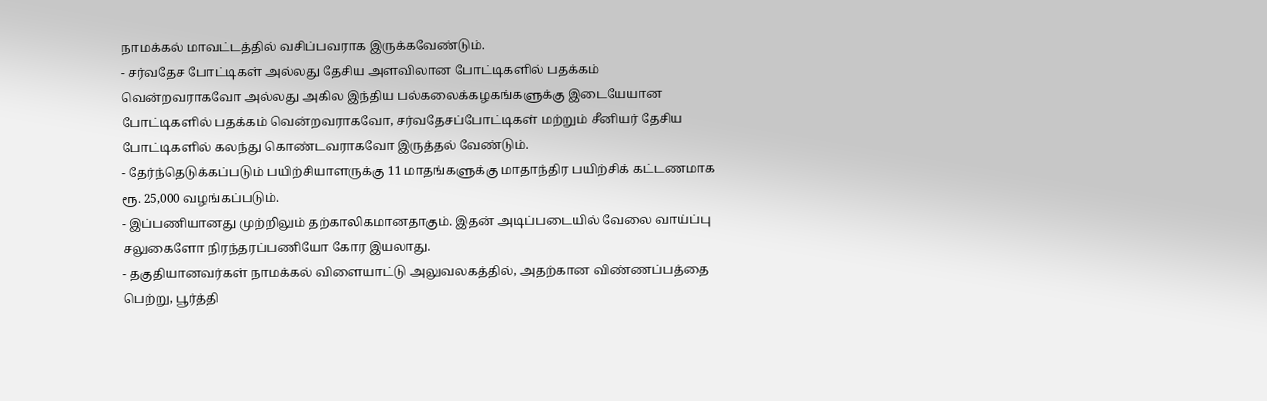நாமக்கல் மாவட்டத்தில் வசிப்பவராக இருக்கவேண்டும்.
- சர்வதேச போட்டிகள் அல்லது தேசிய அளவிலான போட்டிகளில் பதக்கம் வென்றவராகவோ அல்லது அகில இந்திய பல்கலைக்கழகங்களுக்கு இடையேயான போட்டிகளில் பதக்கம் வென்றவராகவோ, சர்வதேசப்போட்டிகள் மற்றும் சீனியர் தேசிய போட்டிகளில் கலந்து கொண்டவராகவோ இருத்தல் வேண்டும்.
- தேர்ந்தெடுக்கப்படும் பயிற்சியாளருக்கு 11 மாதங்களுக்கு மாதாந்திர பயிற்சிக் கட்டணமாக ரூ. 25,000 வழங்கப்படும்.
- இப்பணியானது முற்றிலும் தற்காலிகமானதாகும். இதன் அடிப்படையில் வேலை வாய்ப்பு சலுகைளோ நிரந்தரப்பணியோ கோர இயலாது.
- தகுதியானவர்கள் நாமக்கல் விளையாட்டு அலுவலகத்தில், அதற்கான விண்ணப்பத்தை பெற்று, பூர்த்தி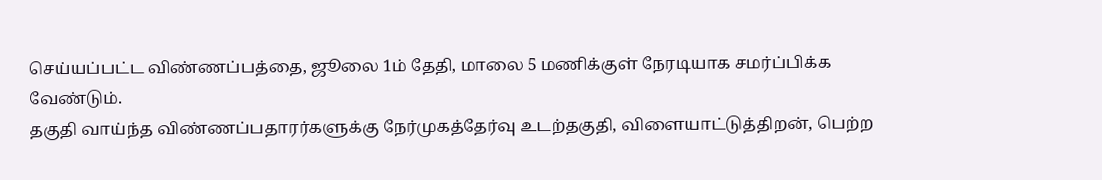செய்யப்பட்ட விண்ணப்பத்தை, ஜூலை 1ம் தேதி, மாலை 5 மணிக்குள் நேரடியாக சமர்ப்பிக்க வேண்டும்.
தகுதி வாய்ந்த விண்ணப்பதாரர்களுக்கு நேர்முகத்தேர்வு உடற்தகுதி, விளையாட்டுத்திறன், பெற்ற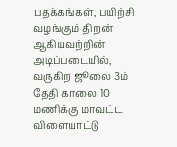பதக்கங்கள், பயிற்சி வழங்கும் திறன் ஆகியவற்றின் அடிப்படையில், வருகிற ஜூலை 3ம் தேதி காலை 10 மணிக்கு மாவட்ட விளையாட்டு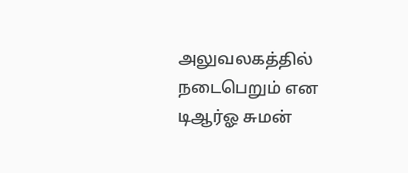அலுவலகத்தில் நடைபெறும் என டிஆர்ஓ சுமன்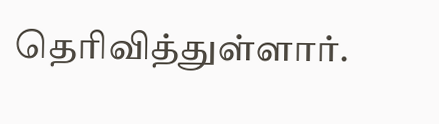தெரிவித்துள்ளார்.